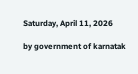Saturday, April 11, 2026

by government of karnatak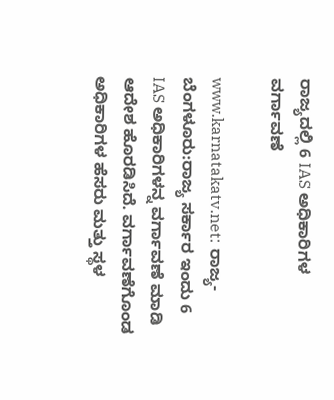ರಾಜ್ಯದಲ್ಲಿ 6 IAS ಅಧಿಕಾರಿಗಳ ವರ್ಗಾವಣೆ

www.karnatakatv.net: ರಾಜ್ಯ- ಬೆಂಗಳೂರು:ರಾಜ್ಯ ಸರ್ಕಾರ ಇಂದು 6 IAS ಅಧಿಕಾರಿಗಳನ್ನ ವರ್ಗಾವಣೆ ಮಾಡಿ ಆದೇಶ ಹೊರಡಿಸಿದೆ. ವರ್ಗಾವಣೆಗೊಂಡ ಅಧಿಕಾರಿಗಳ ಹೆಸರು ಮತ್ತು ಸ್ಥಳ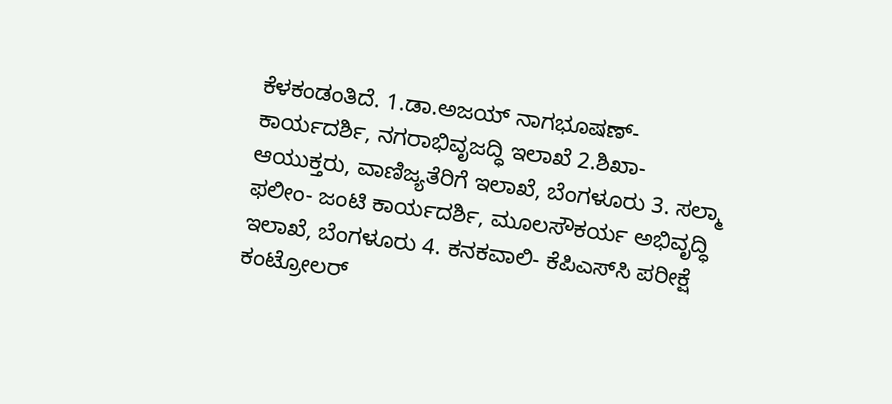ಕೆಳಕಂಡಂತಿದೆ. 1.ಡಾ.ಅಜಯ್ ನಾಗಭೂಷಣ್- ಕಾರ್ಯದರ್ಶಿ, ನಗರಾಭಿವೃಜದ್ಧಿ ಇಲಾಖೆ 2.ಶಿಖಾ- ಆಯುಕ್ತರು, ವಾಣಿಜ್ಯತೆರಿಗೆ ಇಲಾಖೆ, ಬೆಂಗಳೂರು 3. ಸಲ್ಮಾ ಫಲೀಂ- ಜಂಟಿ ಕಾರ್ಯದರ್ಶಿ, ಮೂಲಸೌಕರ್ಯ ಅಭಿವೃದ್ಧಿ ಇಲಾಖೆ, ಬೆಂಗಳೂರು 4. ಕನಕವಾಲಿ- ಕೆಪಿಎಸ್‍ಸಿ ಪರೀಕ್ಷೆ ಕಂಟ್ರೋಲರ್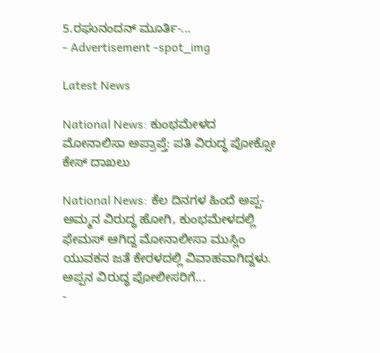5.ರಘುನಂದನ್ ಮೂರ್ತಿ-...
- Advertisement -spot_img

Latest News

National News: ಕುಂಭಮೇಳದ ಮೋನಾಲಿಸಾ ಅಪ್ರಾಪ್ತೆ: ಪತಿ ವಿರುದ್ಧ ಪೋಕ್ಸೋ ಕೇಸ್ ದಾಖಲು

National News: ಕೆಲ ದಿನಗಳ ಹಿಂದೆ ಅಪ್ಪ-ಅಮ್ಮನ ವಿರುದ್ಧ ಹೋಗಿ, ಕುಂಭಮೇಳದಲ್ಲಿ ಫೇಮಸ್ ಆಗಿದ್ದ ಮೋನಾಲೀಸಾ ಮುಸ್ಲಿಂ ಯುವಕನ ಜತೆ ಕೇರಳದಲ್ಲಿ ವಿವಾಹವಾಗಿದ್ದಳು. ಅಪ್ಪನ ವಿರುದ್ಧ ಪೋಲೀಸರಿಗೆ...
-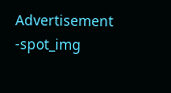Advertisement -spot_img